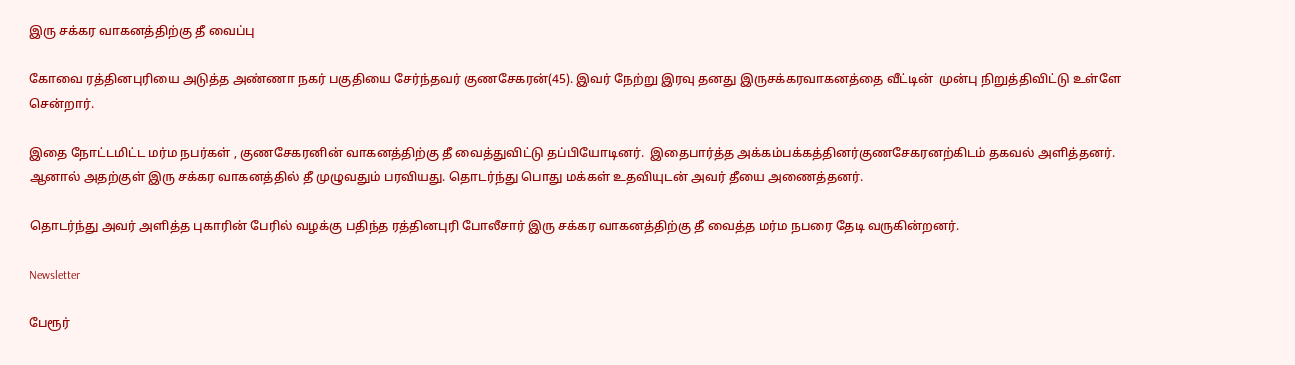இரு சக்கர வாகனத்திற்கு தீ வைப்பு

கோவை ரத்தினபுரியை அடுத்த அண்ணா நகர் பகுதியை சேர்ந்தவர் குணசேகரன்(45). இவர் நேற்று இரவு தனது இருசக்கரவாகனத்தை வீட்டின்  முன்பு நிறுத்திவிட்டு உள்ளே சென்றார்.

இதை நோட்டமிட்ட மர்ம நபர்கள் , குணசேகரனின் வாகனத்திற்கு தீ வைத்துவிட்டு தப்பியோடினர்.  இதைபார்த்த அக்கம்பக்கத்தினர்குணசேகரனற்கிடம் தகவல் அளித்தனர். ஆனால் அதற்குள் இரு சக்கர வாகனத்தில் தீ முழுவதும் பரவியது. தொடர்ந்து பொது மக்கள் உதவியுடன் அவர் தீயை அணைத்தனர்.

தொடர்ந்து அவர் அளித்த புகாரின் பேரில் வழக்கு பதிந்த ரத்தினபுரி போலீசார் இரு சக்கர வாகனத்திற்கு தீ வைத்த மர்ம நபரை தேடி வருகின்றனர்.

Newsletter

பேரூர்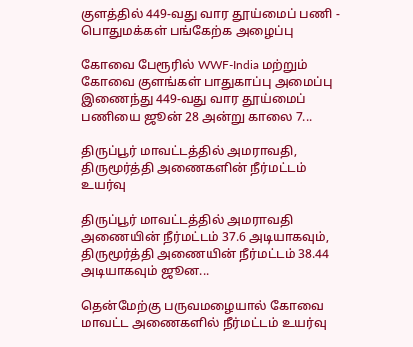குளத்தில் 449-வது வார தூய்மைப் பணி - பொதுமக்கள் பங்கேற்க அழைப்பு

கோவை பேரூரில் WWF-India மற்றும் கோவை குளங்கள் பாதுகாப்பு அமைப்பு இணைந்து 449-வது வார தூய்மைப் பணியை ஜூன் 28 அன்று காலை 7...

திருப்பூர் மாவட்டத்தில் அமராவதி, திருமூர்த்தி அணைகளின் நீர்மட்டம் உயர்வு

திருப்பூர் மாவட்டத்தில் அமராவதி அணையின் நீர்மட்டம் 37.6 அடியாகவும், திருமூர்த்தி அணையின் நீர்மட்டம் 38.44 அடியாகவும் ஜூன...

தென்மேற்கு பருவமழையால் கோவை மாவட்ட அணைகளில் நீர்மட்டம் உயர்வு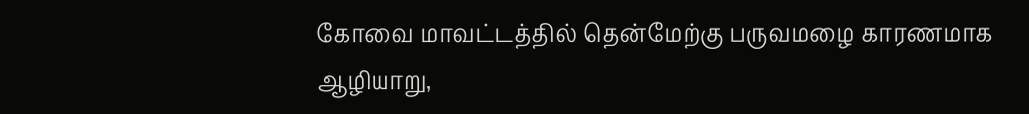கோவை மாவட்டத்தில் தென்மேற்கு பருவமழை காரணமாக ஆழியாறு,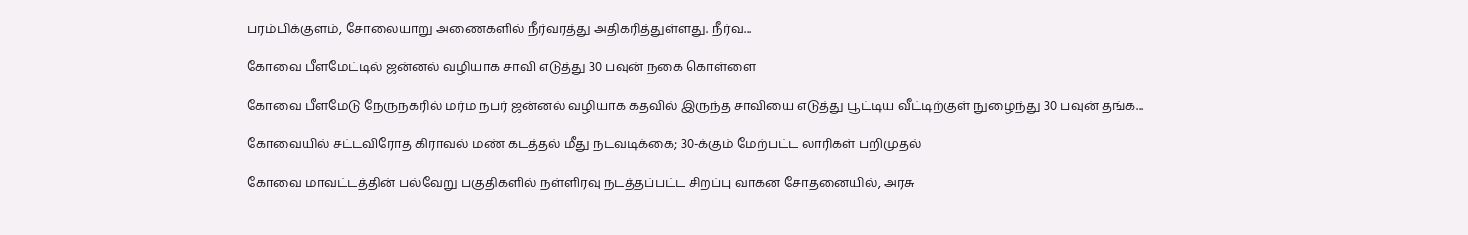பரம்பிக்குளம், சோலையாறு அணைகளில் நீர்வரத்து அதிகரித்துள்ளது. நீர்வ...

கோவை பீளமேட்டில் ஜன்னல் வழியாக சாவி எடுத்து 30 பவுன் நகை கொள்ளை

கோவை பீளமேடு நேருநகரில் மர்ம நபர் ஜன்னல் வழியாக கதவில் இருந்த சாவியை எடுத்து பூட்டிய வீட்டிற்குள் நுழைந்து 30 பவுன் தங்க...

கோவையில் சட்டவிரோத கிராவல் மண் கடத்தல் மீது நடவடிக்கை; 30-க்கும் மேற்பட்ட லாரிகள் பறிமுதல்

கோவை மாவட்டத்தின் பல்வேறு பகுதிகளில் நள்ளிரவு நடத்தப்பட்ட சிறப்பு வாகன சோதனையில், அரசு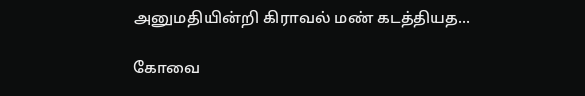அனுமதியின்றி கிராவல் மண் கடத்தியத...

கோவை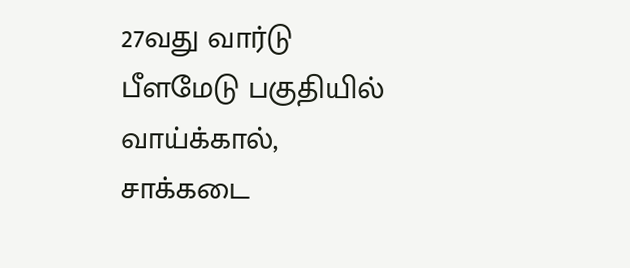27வது வார்டு பீளமேடு பகுதியில் வாய்க்கால், சாக்கடை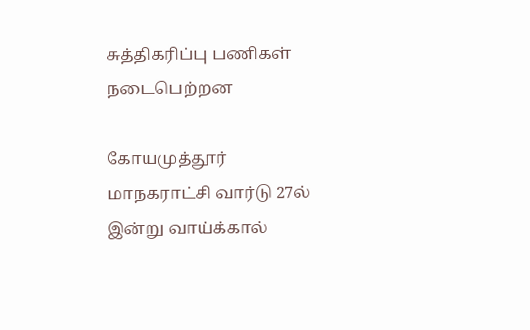சுத்திகரிப்பு பணிகள் நடைபெற்றன

கோயமுத்தூர் மாநகராட்சி வார்டு 27ல் இன்று வாய்க்கால்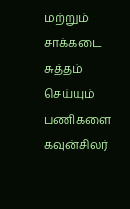மற்றும் சாக்கடை சுத்தம் செய்யும் பணிகளை கவுன்சிலர்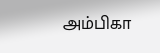அம்பிகா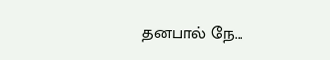தனபால் நே...